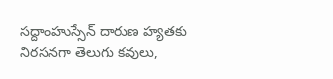సద్దాంహుస్సేన్ దారుణ హ్యతకు నిరసనగా తెలుగు కవులు,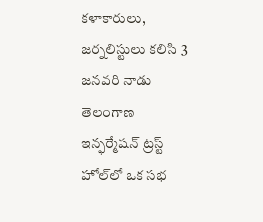కళాకారులు, జర్నలిస్టులు కలిసి 3 జనవరి నాడు తెలంగాణ ఇన్ఫర్మేషన్ ట్రస్ట్‌ హోల్‌లో ఒక సభ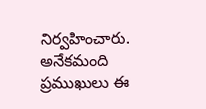నిర్వహించారు. అనేకమంది ప్రముఖులు ఈ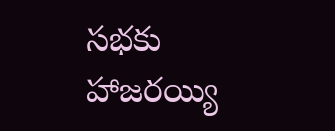సభకు హాజరయ్యి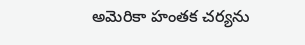అమెరికా హంతక చర్యను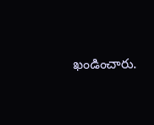ఖండించారు.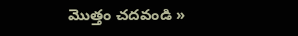మొత్తం చదవండి »